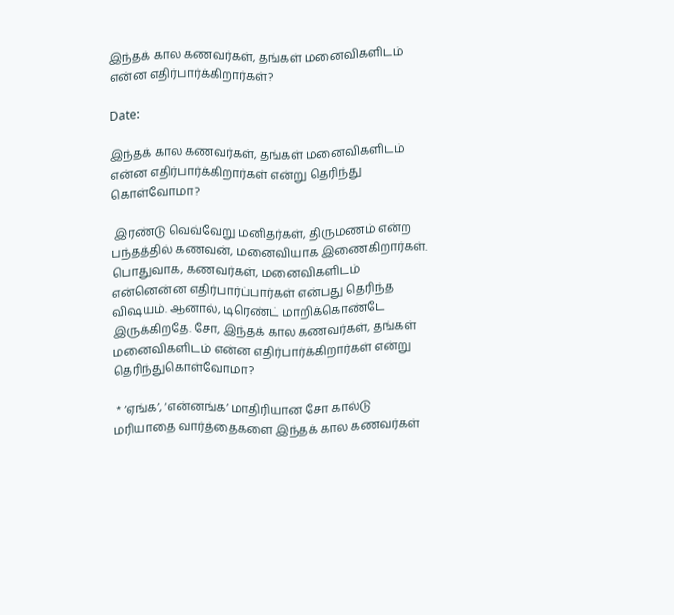இந்தக் கால கணவர்கள், தங்கள் மனைவிகளிடம் என்ன எதிர்பார்க்கிறார்கள்?

Date:

இந்தக் கால கணவர்கள், தங்கள் மனைவிகளிடம் என்ன எதிர்பார்க்கிறார்கள் என்று தெரிந்து கொள்வோமா?

 இரண்டு வெவ்வேறு மனிதர்கள், திருமணம் என்ற பந்தத்தில் கணவன், மனைவியாக இணைகிறார்கள். பொதுவாக, கணவர்கள், மனைவிகளிடம் என்னென்ன எதிர்பார்ப்பார்கள் என்பது தெரிந்த விஷயம். ஆனால், டிரெண்ட் மாறிக்கொண்டே இருக்கிறதே. சோ, இந்தக் கால கணவர்கள், தங்கள் மனைவிகளிடம் என்ன எதிர்பார்க்கிறார்கள் என்று தெரிந்துகொள்வோமா?

 * ‘ஏங்க’, ‘என்னங்க’ மாதிரியான சோ கால்டு மரியாதை வார்த்தைகளை இந்தக் கால கணவர்கள்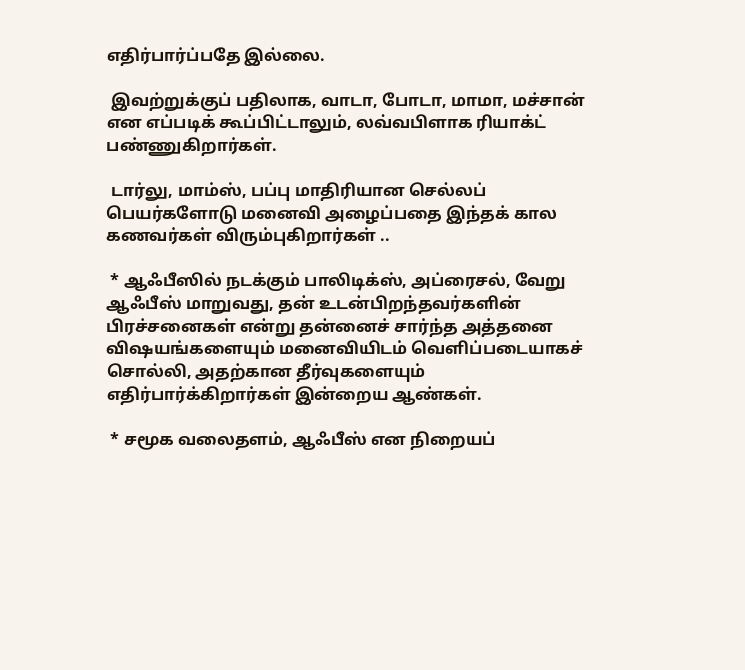எதிர்பார்ப்பதே இல்லை.

 இவற்றுக்குப் பதிலாக, வாடா, போடா, மாமா, மச்சான் என எப்படிக் கூப்பிட்டாலும், லவ்வபிளாக ரியாக்ட் பண்ணுகிறார்கள்.

 டார்லு, மாம்ஸ், பப்பு மாதிரியான செல்லப் பெயர்களோடு மனைவி அழைப்பதை இந்தக் கால கணவர்கள் விரும்புகிறார்கள் ..

 * ஆஃபீஸில் நடக்கும் பாலிடிக்ஸ், அப்ரைசல், வேறு ஆஃபீஸ் மாறுவது, தன் உடன்பிறந்தவர்களின் பிரச்சனைகள் என்று தன்னைச் சார்ந்த அத்தனை விஷயங்களையும் மனைவியிடம் வெளிப்படையாகச் சொல்லி, அதற்கான தீர்வுகளையும் எதிர்பார்க்கிறார்கள் இன்றைய ஆண்கள்.

 * சமூக வலைதளம், ஆஃபீஸ் என நிறையப்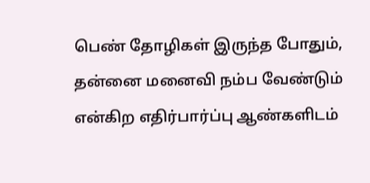பெண் தோழிகள் இருந்த போதும், தன்னை மனைவி நம்ப வேண்டும் என்கிற எதிர்பார்ப்பு ஆண்களிடம்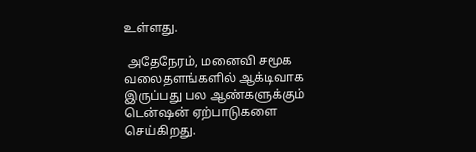உள்ளது.

 அதேநேரம், மனைவி சமூக வலைதளங்களில் ஆக்டிவாக இருப்பது பல ஆண்களுக்கும் டென்ஷன் ஏற்பாடுகளை செய்கிறது.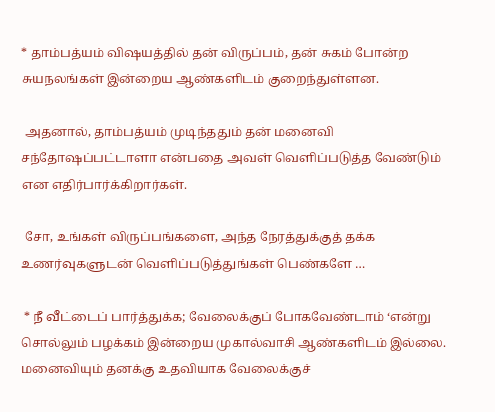* தாம்பத்யம் விஷயத்தில் தன் விருப்பம், தன் சுகம் போன்ற சுயநலங்கள் இன்றைய ஆண்களிடம் குறைந்துள்ளன.

 அதனால், தாம்பத்யம் முடிந்ததும் தன் மனைவி சந்தோஷப்பட்டாளா என்பதை அவள் வெளிப்படுத்த வேண்டும் என எதிர்பார்க்கிறார்கள்.

 சோ, உங்கள் விருப்பங்களை, அந்த நேரத்துக்குத் தக்க உணர்வுகளுடன் வெளிப்படுத்துங்கள் பெண்களே …

 * நீ வீட்டைப் பார்த்துக்க; வேலைக்குப் போகவேண்டாம் ‘என்று சொல்லும் பழக்கம் இன்றைய முகால்வாசி ஆண்களிடம் இல்லை. மனைவியும் தனக்கு உதவியாக வேலைக்குச்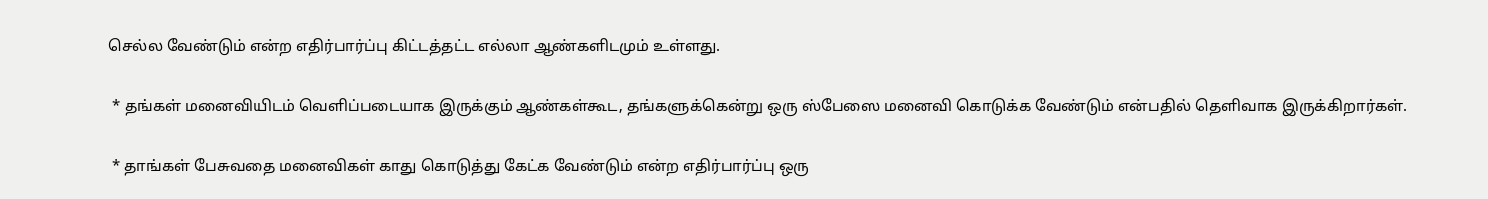செல்ல வேண்டும் என்ற எதிர்பார்ப்பு கிட்டத்தட்ட எல்லா ஆண்களிடமும் உள்ளது.

 * தங்கள் மனைவியிடம் வெளிப்படையாக இருக்கும் ஆண்கள்கூட, தங்களுக்கென்று ஒரு ஸ்பேஸை மனைவி கொடுக்க வேண்டும் என்பதில் தெளிவாக இருக்கிறார்கள்.

 * தாங்கள் பேசுவதை மனைவிகள் காது கொடுத்து கேட்க வேண்டும் என்ற எதிர்பார்ப்பு ஒரு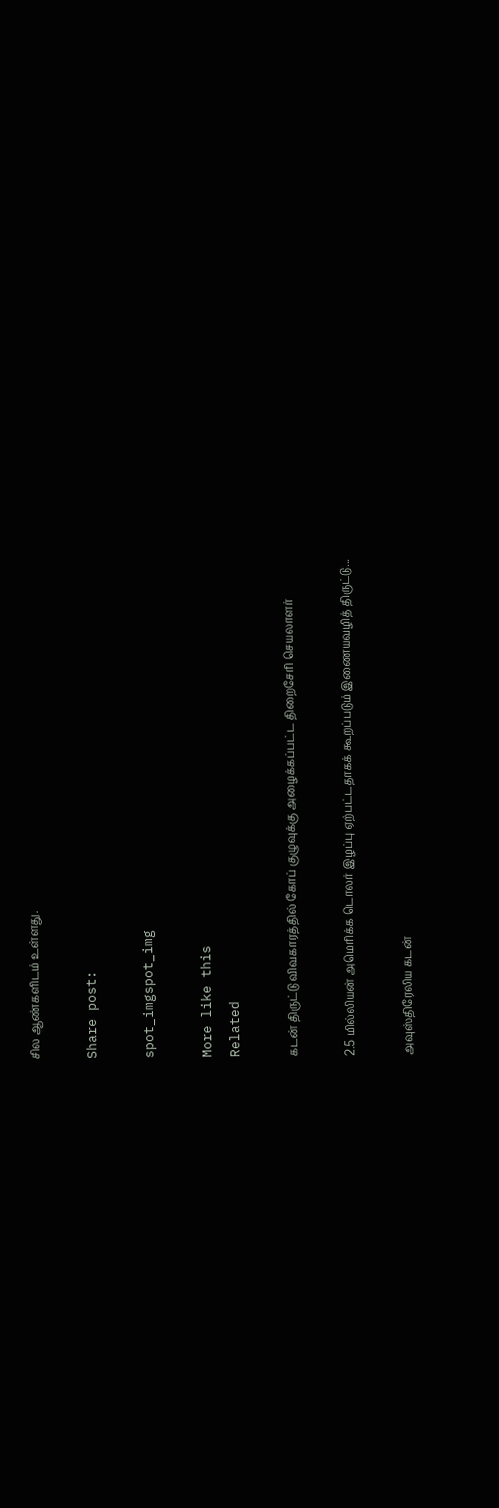சில ஆண்களிடம் உள்ளது.

Share post:

spot_imgspot_img

More like this
Related

கடன் திருட்டு விவகாரத்தில் கோப் குழுவுக்கு அழைக்கப்பட்ட திறைசேரி செயலாளர்

2.5 மில்லியன் அமெரிக்க டொலர் இழப்பு ஏற்பட்டதாகக் கூறப்படும் இணையவழித் திருட்டு...

அவுஸ்திரேலிய கடன்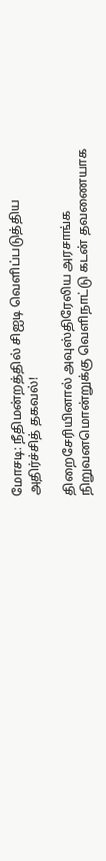மோசடி: நீதிமன்றத்தில் சிஐடி வெளிப்படுத்திய அதிர்ச்சித் தகவல்!

திறைசேரியினால் அவுஸ்திரேலிய அரசாங்க நிறுவனமொன்றுக்கு வெளிநாட்டு கடன் தவணையாக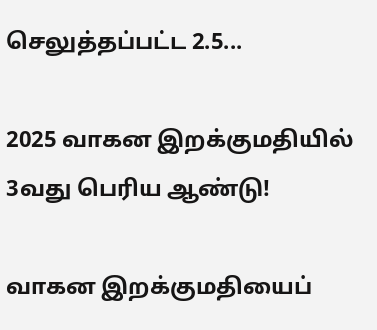செலுத்தப்பட்ட 2.5...

2025 வாகன இறக்குமதியில் 3வது பெரிய ஆண்டு!

வாகன இறக்குமதியைப்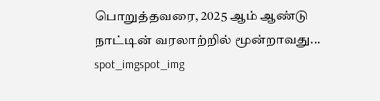பொறுத்தவரை, 2025 ஆம் ஆண்டு நாட்டின் வரலாற்றில் மூன்றாவது...
spot_imgspot_img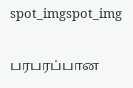spot_imgspot_img

பரபரப்பான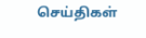செய்திகள்